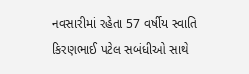નવસારીમાં રહેતા 57 વર્ષીય સ્વાતિ કિરણભાઈ પટેલ સબંધીઓ સાથે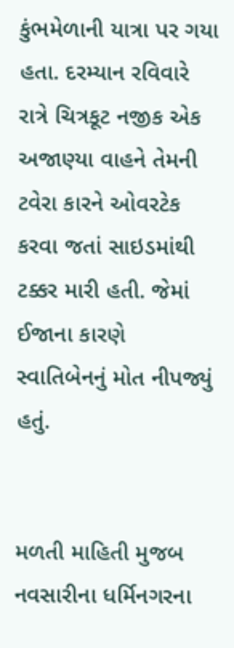કુંભમેળાની યાત્રા પર ગયા હતા. દરમ્યાન રવિવારે રાત્રે ચિત્રકૂટ નજીક એક અજાણ્યા વાહને તેમની ટવેરા કારને ઓવરટેક કરવા જતાં સાઇડમાંથી ટક્કર મારી હતી. જેમાં ઈજાના કારણે સ્વાતિબેનનું મોત નીપજ્યું હતું.


મળતી માહિતી મુજબ નવસારીના ધર્મિનગરના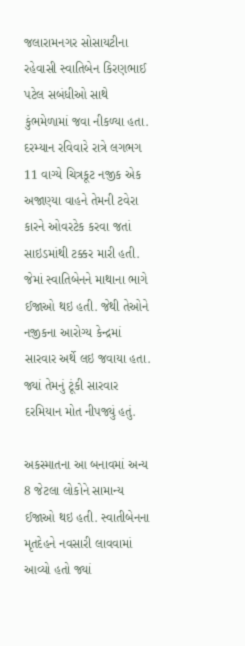જલારામનગર સોસાયટીના રહેવાસી સ્વાતિબેન કિરણભાઈ પટેલ સબંધીઓ સાથે કુંભમેળામાં જવા નીકળ્યા હતા. દરમ્યાન રવિવારે રાત્રે લગભગ 11 વાગ્યે ચિત્રકૂટ નજીક એક અજાણ્યા વાહને તેમની ટવેરા કારને ઓવરટેક કરવા જતાં સાઇડમાંથી ટક્કર મારી હતી. જેમાં સ્વાતિબેનને માથાના ભાગે ઈજાઓ થઇ હતી. જેથી તેઓને નજીકના આરોગ્ય કેન્દ્રમાં સારવાર અર્થે લઇ જવાયા હતા. જ્યાં તેમનું ટૂંકી સારવાર દરમિયાન મોત નીપજ્યું હતું.

અકસ્માતના આ બનાવમાં અન્ય 8 જેટલા લોકોને સામાન્ય ઈજાઓ થઇ હતી. સ્વાતીબેનના મૃતદેહને નવસારી લાવવામાં આવ્યો હતો જ્યાં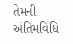તેમની અંતિમવિધિ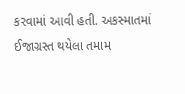કરવામાં આવી હતી. અકસ્માતમાં ઈજાગ્રસ્ત થયેલા તમામ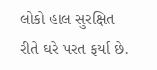લોકો હાલ સુરક્ષિત રીતે ઘરે પરત ફર્યા છે.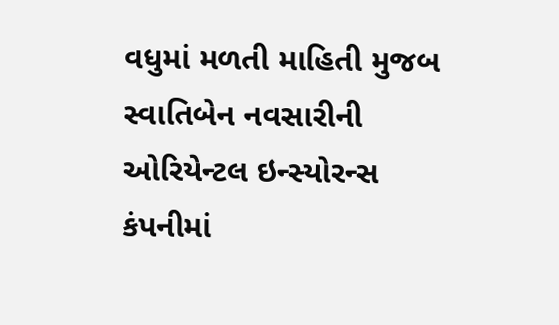વધુમાં મળતી માહિતી મુજબ સ્વાતિબેન નવસારીની ઓરિયેન્ટલ ઇન્સ્યોરન્સ કંપનીમાં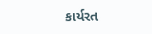કાર્યરત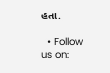હતા.

  • Follow us on: